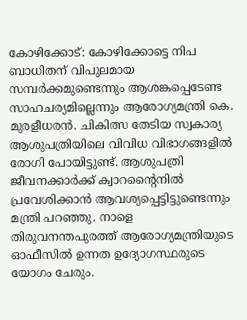കോഴിക്കോട്: കോഴിക്കോട്ടെ നിപ ബാധിതന് വിപുലമായ സമ്പർക്കമുണ്ടെന്നും ആശങ്കപ്പെടേണ്ട സാഹചര്യമില്ലെന്നും ആരോഗ്യമന്ത്രി കെ. മുരളീധരൻ. ചികിത്സ തേടിയ സ്വകാര്യ ആശുപത്രിയിലെ വിവിധ വിഭാഗങ്ങളിൽ രോഗി പോയിട്ടുണ്ട്. ആശുപത്രി ജീവനക്കാർക്ക് ക്വാറന്റൈനിൽ പ്രവേശിക്കാൻ ആവശ്യപ്പെട്ടിട്ടുണ്ടെന്നും മന്ത്രി പറഞ്ഞു. നാളെ തിരുവനന്തപുരത്ത് ആരോഗ്യമന്ത്രിയുടെ ഓഫീസിൽ ഉന്നത ഉദ്യോഗസ്ഥരുടെ യോഗം ചേരും.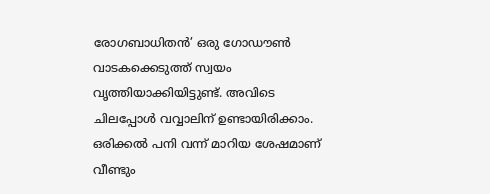രോഗബാധിതൻ’ ഒരു ഗോഡൗൺ വാടകക്കെടുത്ത് സ്വയം വൃത്തിയാക്കിയിട്ടുണ്ട്. അവിടെ ചിലപ്പോൾ വവ്വാലിന് ഉണ്ടായിരിക്കാം. ഒരിക്കൽ പനി വന്ന് മാറിയ ശേഷമാണ് വീണ്ടും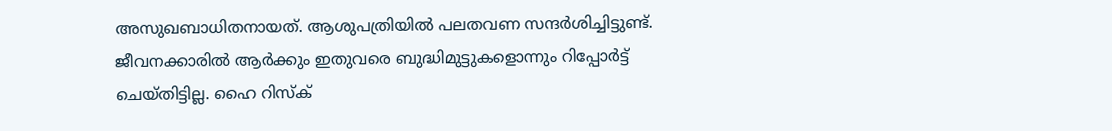അസുഖബാധിതനായത്. ആശുപത്രിയിൽ പലതവണ സന്ദർശിച്ചിട്ടുണ്ട്. ജീവനക്കാരിൽ ആർക്കും ഇതുവരെ ബുദ്ധിമുട്ടുകളൊന്നും റിപ്പോർട്ട് ചെയ്തിട്ടില്ല. ഹൈ റിസ്ക്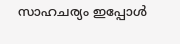സാഹചര്യം ഇപ്പോൾ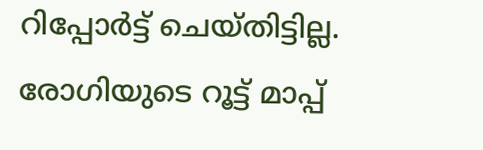റിപ്പോർട്ട് ചെയ്തിട്ടില്ല. രോഗിയുടെ റൂട്ട് മാപ്പ്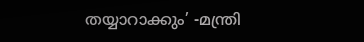തയ്യാറാക്കും’ -മന്ത്രി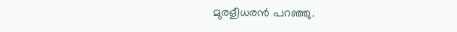മുരളീധരൻ പറഞ്ഞു.